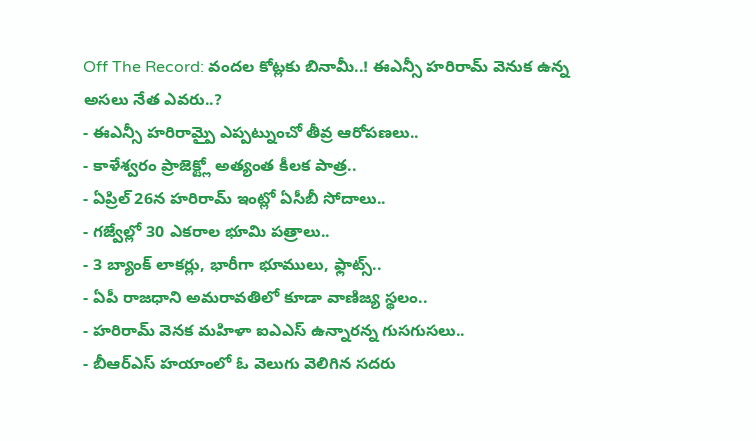Off The Record: వందల కోట్లకు బినామీ..! ఈఎన్సీ హరిరామ్ వెనుక ఉన్న అసలు నేత ఎవరు..?
- ఈఎన్సీ హరిరామ్పై ఎప్పట్నుంచో తీవ్ర ఆరోపణలు..
- కాళేశ్వరం ప్రాజెక్ట్లో అత్యంత కీలక పాత్ర..
- ఏప్రిల్ 26న హరిరామ్ ఇంట్లో ఏసీబీ సోదాలు..
- గజ్వేల్లో 30 ఎకరాల భూమి పత్రాలు..
- 3 బ్యాంక్ లాకర్లు, భారీగా భూములు, ఫ్లాట్స్..
- ఏపీ రాజధాని అమరావతిలో కూడా వాణిజ్య స్థలం..
- హరిరామ్ వెనక మహిళా ఐఎఎస్ ఉన్నారన్న గుసగుసలు..
- బీఆర్ఎస్ హయాంలో ఓ వెలుగు వెలిగిన సదరు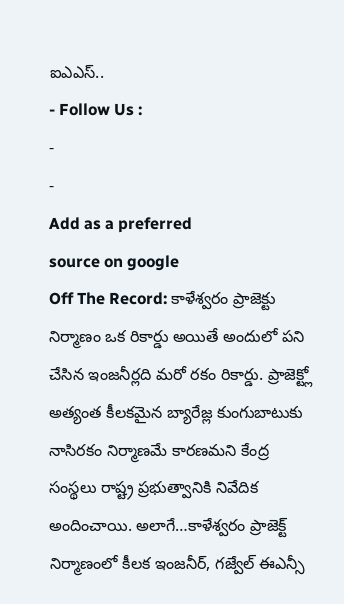ఐఎఎస్..
- Follow Us :
-
-
Add as a preferred
source on google
Off The Record: కాళేశ్వరం ప్రాజెక్టు నిర్మాణం ఒక రికార్డు అయితే అందులో పని చేసిన ఇంజనీర్లది మరో రకం రికార్డు. ప్రాజెక్ట్లో అత్యంత కీలకమైన బ్యారేజ్ల కుంగుబాటుకు నాసిరకం నిర్మాణమే కారణమని కేంద్ర సంస్థలు రాష్ట్ర ప్రభుత్వానికి నివేదిక అందించాయి. అలాగే…కాళేశ్వరం ప్రాజెక్ట్ నిర్మాణంలో కీలక ఇంజనీర్, గజ్వేల్ ఈఎన్సీ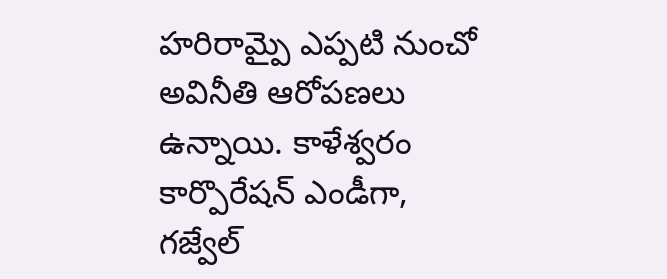హరిరామ్పై ఎప్పటి నుంచో అవినీతి ఆరోపణలు ఉన్నాయి. కాళేశ్వరం కార్పొరేషన్ ఎండీగా, గజ్వేల్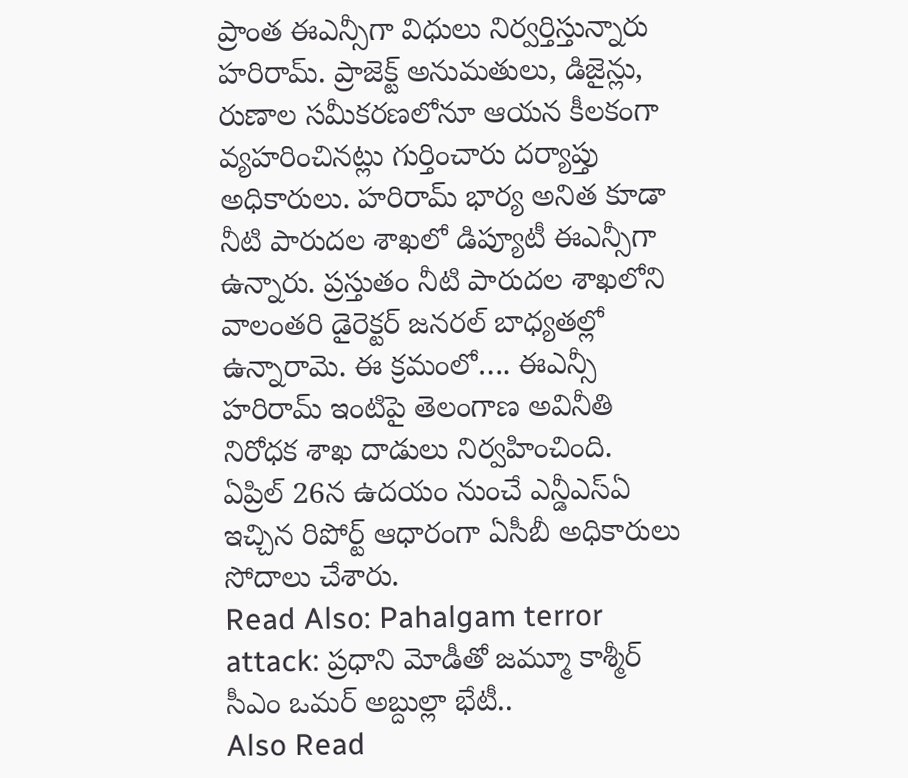ప్రాంత ఈఎన్సీగా విధులు నిర్వర్తిస్తున్నారు హరిరామ్. ప్రాజెక్ట్ అనుమతులు, డిజైన్లు, రుణాల సమీకరణలోనూ ఆయన కీలకంగా వ్యహరించినట్లు గుర్తించారు దర్యాప్తు అధికారులు. హరిరామ్ భార్య అనిత కూడా నీటి పారుదల శాఖలో డిప్యూటీ ఈఎన్సీగా ఉన్నారు. ప్రస్తుతం నీటి పారుదల శాఖలోని వాలంతరి డైరెక్టర్ జనరల్ బాధ్యతల్లో ఉన్నారామె. ఈ క్రమంలో…. ఈఎన్సీ హరిరామ్ ఇంటిపై తెలంగాణ అవినీతి నిరోధక శాఖ దాడులు నిర్వహించింది. ఏప్రిల్ 26న ఉదయం నుంచే ఎన్డీఎస్ఏ ఇచ్చిన రిపోర్ట్ ఆధారంగా ఏసీబీ అధికారులు సోదాలు చేశారు.
Read Also: Pahalgam terror attack: ప్రధాని మోడీతో జమ్మూ కాశ్మీర్ సీఎం ఒమర్ అబ్దుల్లా భేటీ..
Also Read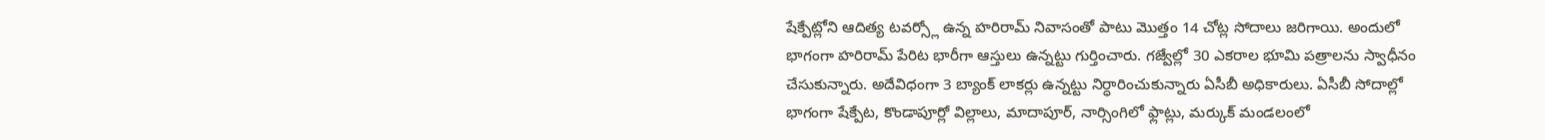షేక్పేట్లోని ఆదిత్య టవర్స్లో ఉన్న హరిరామ్ నివాసంతో పాటు మొత్తం 14 చోట్ల సోదాలు జరిగాయి. అందులో భాగంగా హరిరామ్ పేరిట భారీగా ఆస్తులు ఉన్నట్టు గుర్తించారు. గజ్వేల్లో 30 ఎకరాల భూమి పత్రాలను స్వాధీనం చేసుకున్నారు. అదేవిధంగా 3 బ్యాంక్ లాకర్లు ఉన్నట్టు నిర్ధారించుకున్నారు ఏసీబీ అధికారులు. ఏసీబీ సోదాల్లో భాగంగా షేక్పేట, కొండాపూర్లో విల్లాలు, మాదాపూర్, నార్సింగిలో ఫ్లాట్లు, మర్కుక్ మండలంలో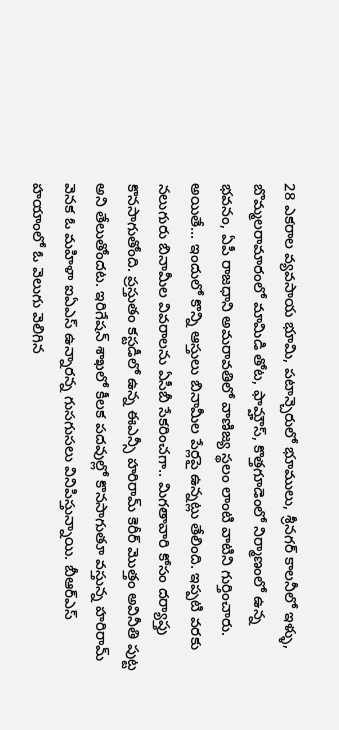28 ఎకరాల వ్యవసాయ భూమి, పటాన్చెరులో భూములు, శ్రీనగర్ కాలనీలో ఇళ్ళు, బొమ్మలరామారంలో మామిడి తోట, ఫామ్హౌస్, కొత్తగూడెంలో నిర్మాణంలో ఉన్న భవనం, ఏపీ రాజధాని అమరావతిలో వాణిజ్య స్థలం లాంటి వాటిని గుర్తించారు. అయితే… ఇందులో కొన్ని ఆస్తులు బినామీల పేర్లపై ఉన్నట్లు తేలింది. ఇప్పటి వరకు నలుగురు బినామీల వివరాలను ఏసీబీ సేకరించగా.. మిగతావారి కోసం దర్యాప్తు కొనసాగుతోంది. ప్రస్తుతం కస్టడీలో ఉన్న ఈఎన్సీ హరిరామ్ కెరీర్ మొత్తం అవినీతి పుట్ట అని తేలుతోందట. ఇరిగేషన్ శాఖలో కీలక పదవుల్లో కొనసాగుతూ వస్తున్న హరిరామ్ వెనక ఓ మహిళా ఐఏఎస్ ఉన్నారన్న గుసగుసలు వినిపిస్తున్నాయి. బీఆర్ఎస్ హయాంలో ఓ వెలుగు వెలిగిన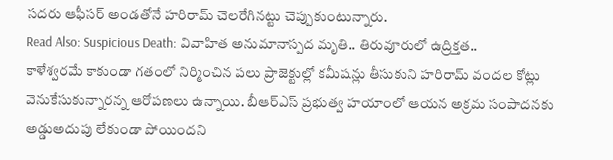సదరు ఆఫీసర్ అండతోనే హరిరామ్ చెలరేగినట్టు చెప్పుకుంటున్నారు.
Read Also: Suspicious Death: వివాహిత అనుమానాస్పద మృతి.. తిరువూరులో ఉద్రిక్తత..
కాళేశ్వరమే కాకుండా గతంలో నిర్మించిన పలు ప్రాజెక్టుల్లో కమీషన్లు తీసుకుని హరిరామ్ వందల కోట్లు వెనుకేసుకున్నారన్న ఆరోపణలు ఉన్నాయి. బీఆర్ఎస్ ప్రభుత్వ హయాంలో ఆయన అక్రమ సంపాదనకు అడ్డుఅదుపు లేకుండా పోయిందని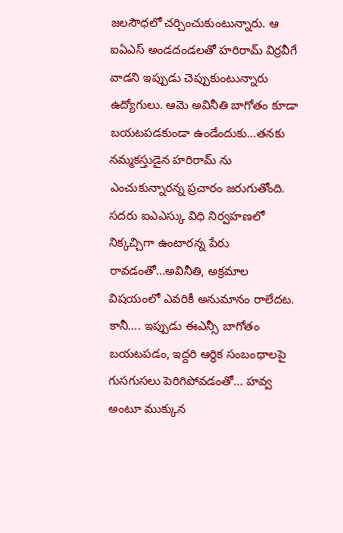జలసౌధలో చర్చించుకుంటున్నారు. ఆ ఐఏఎస్ అండదండలతో హరిరామ్ విర్రవీగే వాడని ఇప్పుడు చెప్పుకుంటున్నారు ఉద్యోగులు. ఆమె అవినీతి బాగోతం కూడా బయటపడకుండా ఉండేందుకు…తనకు నమ్మకస్తుడైన హరిరామ్ ను ఎంచుకున్నారన్న ప్రచారం జరుగుతోంది. సదరు ఐఎఎస్కు విధి నిర్వహణలో నిక్కచ్చిగా ఉంటారన్న పేరు రావడంతో…అవినీతి, అక్రమాల విషయంలో ఎవరికీ అనుమానం రాలేదట. కానీ…. ఇప్పుడు ఈఎన్సీ బాగోతం బయటపడం, ఇద్దరి ఆర్థిక సంబంధాలపై గుసగుసలు పెరిగిపోవడంతో… హవ్వ అంటూ ముక్కున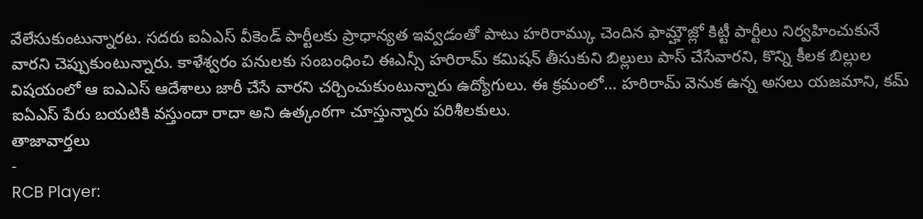వేలేసుకుంటున్నారట. సదరు ఐఏఎస్ వీకెండ్ పార్టీలకు ప్రాధాన్యత ఇవ్వడంతో పాటు హరిరామ్కు చెందిన ఫామ్హౌజ్లో కిట్టీ పార్టీలు నిర్వహించుకునే వారని చెప్పుకుంటున్నారు. కాళేశ్వరం పనులకు సంబంధించి ఈఎన్సీ హరిరామ్ కమిషన్ తీసుకుని బిల్లులు పాస్ చేసేవారని, కొన్ని కీలక బిల్లుల విషయంలో ఆ ఐఎఎస్ ఆదేశాలు జారీ చేసే వారని చర్చించుకుంటున్నారు ఉద్యోగులు. ఈ క్రమంలో… హరిరామ్ వెనుక ఉన్న అసలు యజమాని, కమ్ ఐఏఎస్ పేరు బయటికి వస్తుందా రాదా అని ఉత్కంఠగా చూస్తున్నారు పరిశీలకులు.
తాజావార్తలు
-
RCB Player: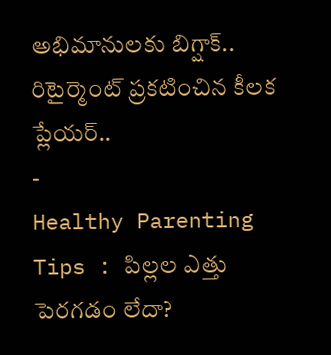అభిమానులకు బిగ్షాక్.. రిటైర్మెంట్ ప్రకటించిన కీలక ప్లేయర్..
-
Healthy Parenting Tips : పిల్లల ఎత్తు పెరగడం లేదా?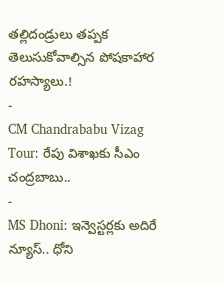తల్లిదండ్రులు తప్పక తెలుసుకోవాల్సిన పోషకాహార రహస్యాలు.!
-
CM Chandrababu Vizag Tour: రేపు విశాఖకు సీఎం చంద్రబాబు..
-
MS Dhoni: ఇన్వెస్టర్లకు అదిరే న్యూస్.. ధోని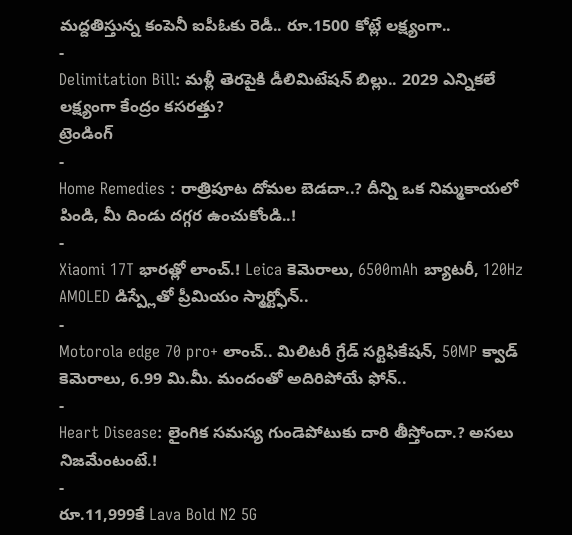మద్దతిస్తున్న కంపెనీ ఐపీఓకు రెడీ.. రూ.1500 కోట్లే లక్ష్యంగా..
-
Delimitation Bill: మళ్లీ తెరపైకి డీలిమిటేషన్ బిల్లు.. 2029 ఎన్నికలే లక్ష్యంగా కేంద్రం కసరత్తు?
ట్రెండింగ్
-
Home Remedies : రాత్రిపూట దోమల బెడదా..? దీన్ని ఒక నిమ్మకాయలో పిండి, మీ దిండు దగ్గర ఉంచుకోండి..!
-
Xiaomi 17T భారత్లో లాంచ్.! Leica కెమెరాలు, 6500mAh బ్యాటరీ, 120Hz AMOLED డిస్ప్లేతో ప్రీమియం స్మార్ట్ఫోన్..
-
Motorola edge 70 pro+ లాంచ్.. మిలిటరీ గ్రేడ్ సర్టిఫికేషన్, 50MP క్వాడ్ కెమెరాలు, 6.99 మి.మీ. మందంతో అదిరిపోయే ఫోన్..
-
Heart Disease: లైంగిక సమస్య గుండెపోటుకు దారి తీస్తోందా.? అసలు నిజమేంటంటే.!
-
రూ.11,999కే Lava Bold N2 5G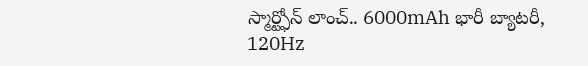స్మార్ట్ఫోన్ లాంచ్.. 6000mAh భారీ బ్యాటరీ, 120Hz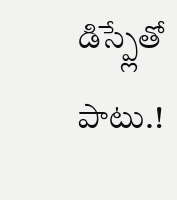డిస్ప్లేతో పాటు.!